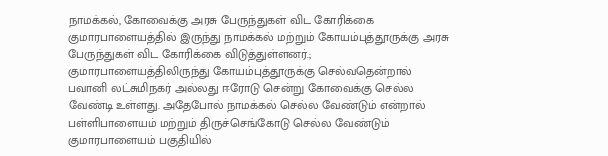நாமக்கல், கோவைக்கு அரசு பேருந்துகள் விட கோரிக்கை
குமாரபாளையத்தில் இருந்து நாமக்கல் மற்றும் கோயம்புத்தூருக்கு அரசு பேருந்துகள் விட கோரிக்கை விடுத்துள்ளனர்.;
குமாரபாளையத்திலிருந்து கோயம்புத்தூருக்கு செல்வதென்றால் பவானி லட்சுமிநகர் அல்லது ஈரோடு சென்று கோவைக்கு செல்ல வேண்டி உள்ளது. அதேபோல் நாமக்கல் செல்ல வேண்டும் என்றால் பள்ளிபாளையம் மற்றும் திருச்செங்கோடு செல்ல வேண்டும் குமாரபாளையம் பகுதியில்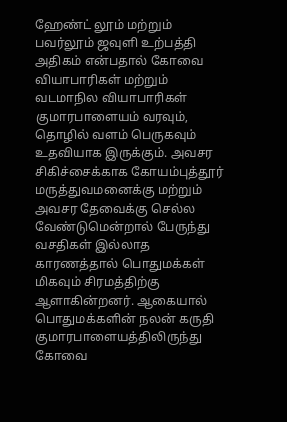ஹேண்ட் லூம் மற்றும் பவர்லூம் ஜவுளி உற்பத்தி அதிகம் என்பதால் கோவை வியாபாரிகள் மற்றும் வடமாநில வியாபாரிகள் குமாரபாளையம் வரவும், தொழில் வளம் பெருகவும் உதவியாக இருக்கும். அவசர சிகிச்சைக்காக கோயம்புத்தூர் மருத்துவமனைக்கு மற்றும் அவசர தேவைக்கு செல்ல வேண்டுமென்றால் பேருந்து வசதிகள் இல்லாத காரணத்தால் பொதுமக்கள் மிகவும் சிரமத்திற்கு ஆளாகின்றனர். ஆகையால் பொதுமக்களின் நலன் கருதி குமாரபாளையத்திலிருந்து கோவை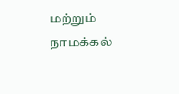மற்றும் நாமக்கல்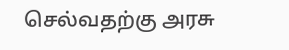செல்வதற்கு அரசு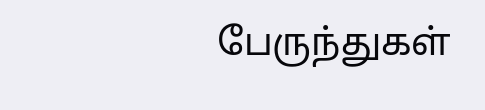பேருந்துகள்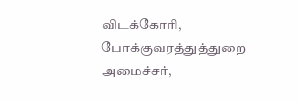விடக்கோரி, போக்குவரத்துத்துறை அமைச்சர்,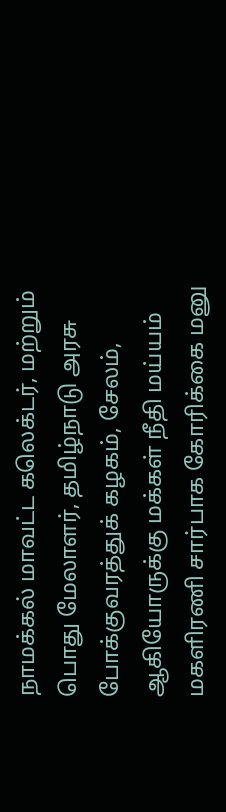நாமக்கல் மாவட்ட கலெக்டர், மற்றும் பொது மேலாளர், தமிழ்நாடு அரசு போக்குவரத்துக் கழகம், சேலம், ஆகியோருக்கு மக்கள் நீதி மய்யம் மகளிரணி சார்பாக கோரிக்கை மனு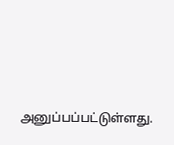அனுப்பப்பட்டுள்ளது.